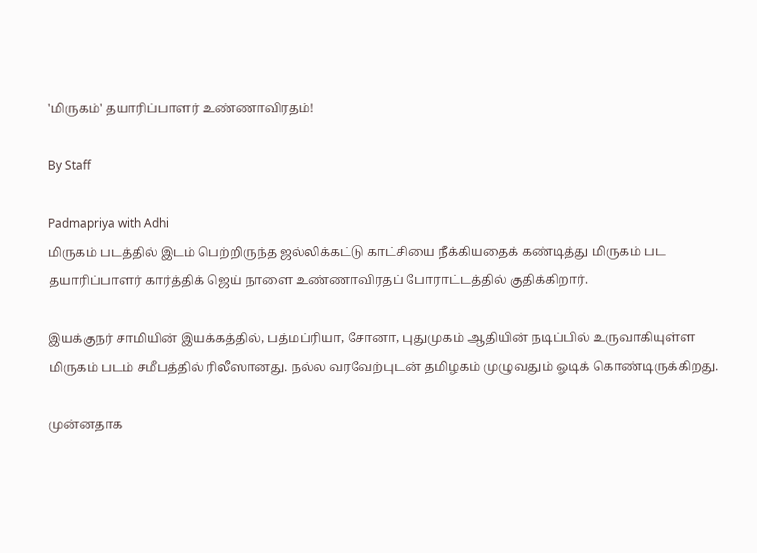'மிருகம்' தயாரிப்பாளர் உண்ணாவிரதம்!

By Staff

Padmapriya with Adhi
மிருகம் படத்தில் இடம் பெற்றிருந்த ஜல்லிக்கட்டு காட்சியை நீக்கியதைக் கண்டித்து மிருகம் பட தயாரிப்பாளர் கார்த்திக் ஜெய் நாளை உண்ணாவிரதப் போராட்டத்தில் குதிக்கிறார்.

இயக்குநர் சாமியின் இயக்கத்தில், பத்மப்ரியா, சோனா, புதுமுகம் ஆதியின் நடிப்பில் உருவாகியுள்ள மிருகம் படம் சமீபத்தில் ரிலீஸானது. நல்ல வரவேற்புடன் தமிழகம் முழுவதும் ஓடிக் கொண்டிருக்கிறது.

முன்னதாக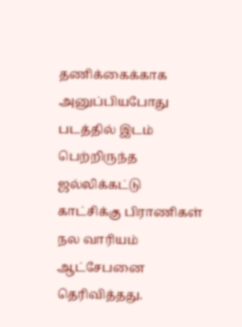தணிக்கைக்காக அனுப்பியபோது படத்தில் இடம் பெற்றிருந்த ஜல்லிக்கட்டு காட்சிக்கு பிராணிகள் நல வாரியம் ஆட்சேபனை தெரிவித்தது.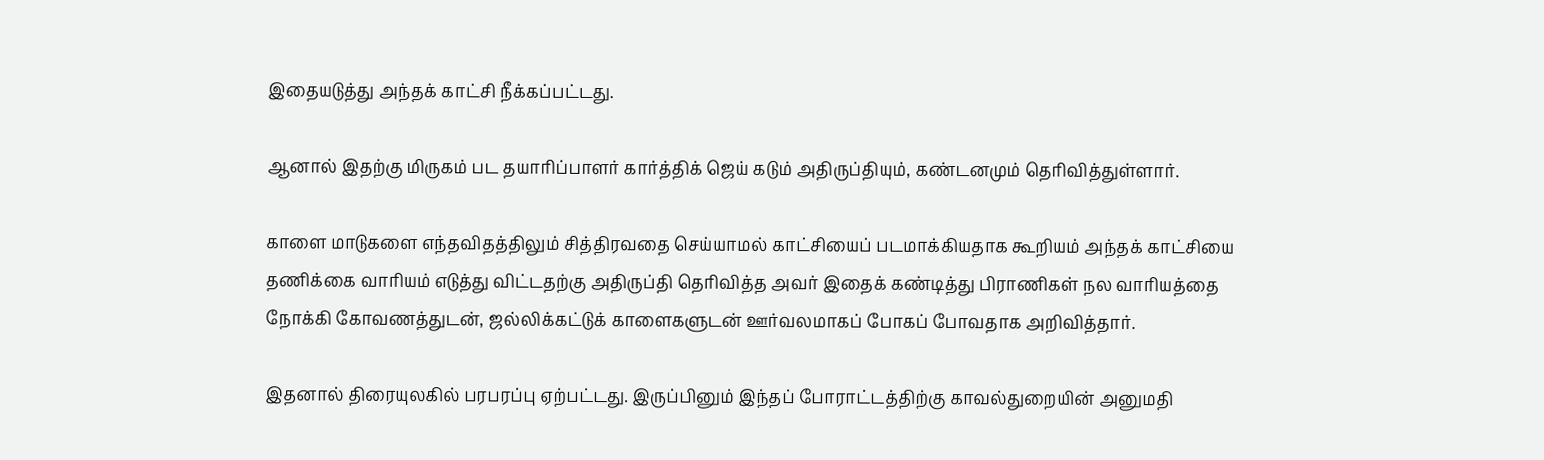இதையடுத்து அந்தக் காட்சி நீக்கப்பட்டது.

ஆனால் இதற்கு மிருகம் பட தயாரிப்பாளர் கார்த்திக் ஜெய் கடும் அதிருப்தியும், கண்டனமும் தெரிவித்துள்ளார்.

காளை மாடுகளை எந்தவிதத்திலும் சித்திரவதை செய்யாமல் காட்சியைப் படமாக்கியதாக கூறியம் அந்தக் காட்சியை தணிக்கை வாரியம் எடுத்து விட்டதற்கு அதிருப்தி தெரிவித்த அவர் இதைக் கண்டித்து பிராணிகள் நல வாரியத்தை நோக்கி கோவணத்துடன், ஜல்லிக்கட்டுக் காளைகளுடன் ஊர்வலமாகப் போகப் போவதாக அறிவித்தார்.

இதனால் திரையுலகில் பரபரப்பு ஏற்பட்டது. இருப்பினும் இந்தப் போராட்டத்திற்கு காவல்துறையின் அனுமதி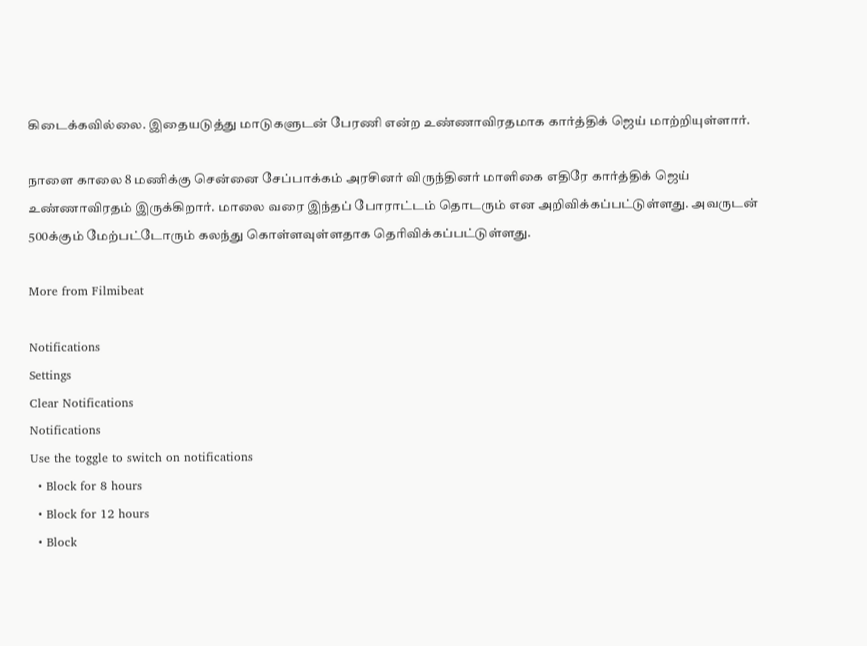கிடைக்கவில்லை. இதையடுத்து மாடுகளுடன் பேரணி என்ற உண்ணாவிரதமாக கார்த்திக் ஜெய் மாற்றியுள்ளார்.

நாளை காலை 8 மணிக்கு சென்னை சேப்பாக்கம் அரசினர் விருந்தினர் மாளிகை எதிரே கார்த்திக் ஜெய் உண்ணாவிரதம் இருக்கிறார். மாலை வரை இந்தப் போராட்டம் தொடரும் என அறிவிக்கப்பட்டுள்ளது. அவருடன் 500க்கும் மேற்பட்டோரும் கலந்து கொள்ளவுள்ளதாக தெரிவிக்கப்பட்டுள்ளது.

More from Filmibeat

Notifications
Settings
Clear Notifications
Notifications
Use the toggle to switch on notifications
  • Block for 8 hours
  • Block for 12 hours
  • Block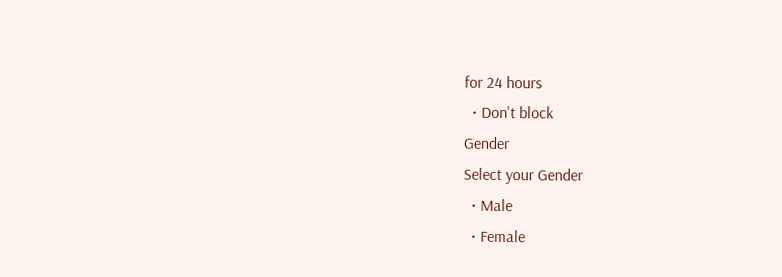for 24 hours
  • Don't block
Gender
Select your Gender
  • Male
  • Female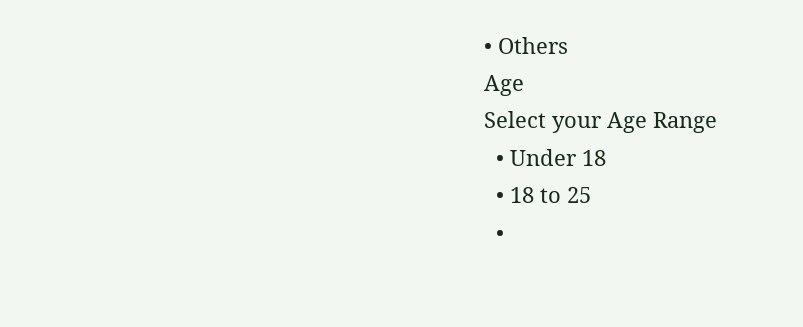• Others
Age
Select your Age Range
  • Under 18
  • 18 to 25
  •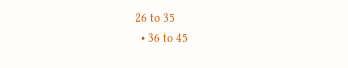26 to 35
  • 36 to 45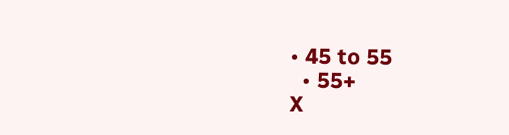• 45 to 55
  • 55+
X